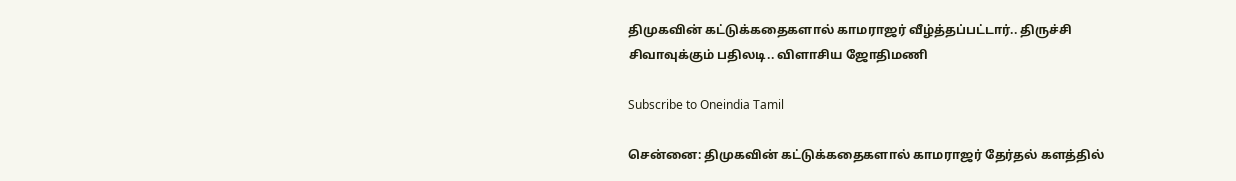திமுகவின் கட்டுக்கதைகளால் காமராஜர் வீழ்த்தப்பட்டார்.. திருச்சி சிவாவுக்கும் பதிலடி.. விளாசிய ஜோதிமணி

Subscribe to Oneindia Tamil

சென்னை: திமுகவின் கட்டுக்கதைகளால் காமராஜர் தேர்தல் களத்தில்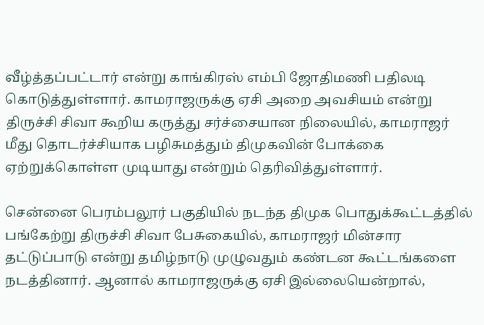வீழ்த்தப்பட்டார் என்று காங்கிரஸ் எம்பி ஜோதிமணி பதிலடி கொடுத்துள்ளார். காமராஜருக்கு ஏசி அறை அவசியம் என்று திருச்சி சிவா கூறிய கருத்து சர்ச்சையான நிலையில், காமராஜர் மீது தொடர்ச்சியாக பழிசுமத்தும் திமுகவின் போக்கை ஏற்றுக்கொள்ள முடியாது என்றும் தெரிவித்துள்ளார்.

சென்னை பெரம்பலூர் பகுதியில் நடந்த திமுக பொதுக்கூட்டத்தில் பங்கேற்று திருச்சி சிவா பேசுகையில், காமராஜர் மின்சார தட்டுப்பாடு என்று தமிழ்நாடு முழுவதும் கண்டன கூட்டங்களை நடத்தினார். ஆனால் காமராஜருக்கு ஏசி இல்லையென்றால்,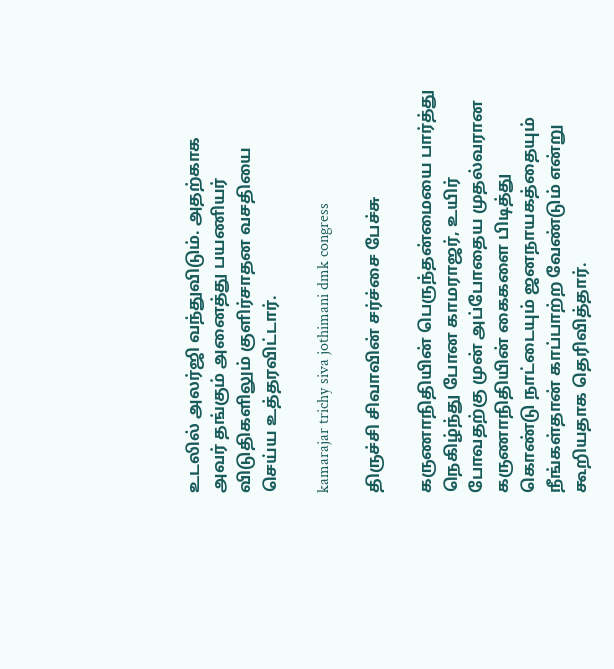உடலில் அலர்ஜி வந்துவிடும். அதற்காக அவர் தங்கும் அனைத்து பயணியர் விடுதிகளிலும் குளிர்சாதன வசதியை செய்ய உத்தரவிட்டார்.

kamarajar trichy siva jothimani dmk congress

திருச்சி சிவாவின் சர்ச்சை பேச்சு

கருணாநிதியின் பெருந்தன்மையை பார்த்து நெகிழ்ந்து போன காமராஜர், உயிர் போவதற்கு முன் அப்போதைய முதல்வரான கருணாநிதியின் கைகளை பிடித்து கொண்டு நாட்டையும் ஜனநாயகத்தையும் நீங்கள்தான் காப்பாற்ற வேண்டும் என்று கூறியதாக தெரிவித்தார்.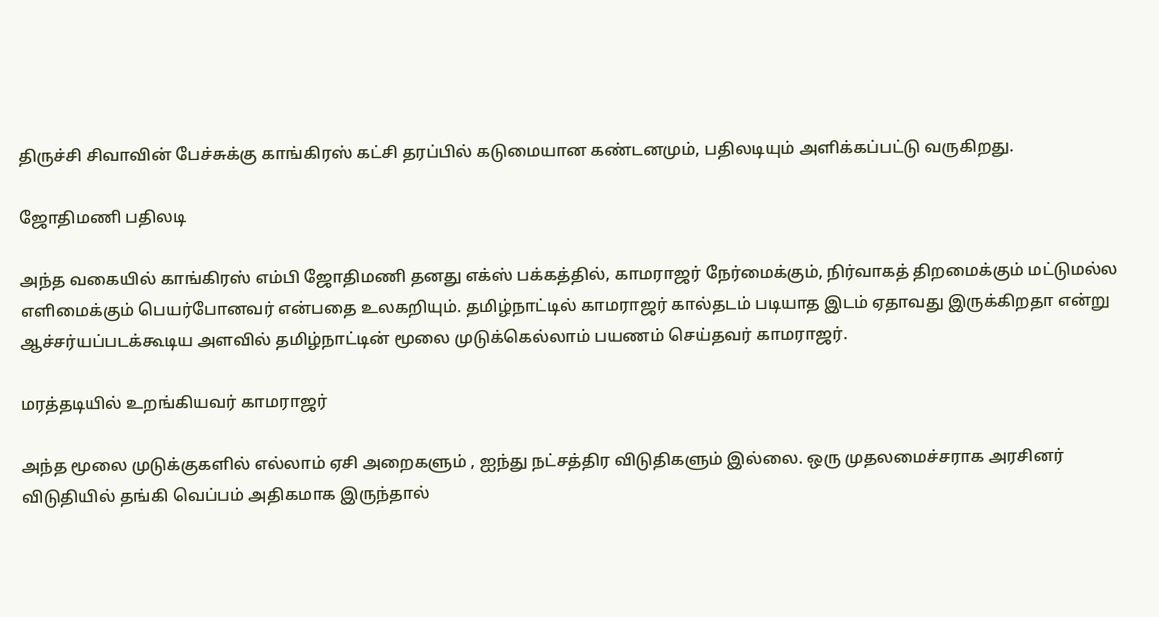திருச்சி சிவாவின் பேச்சுக்கு காங்கிரஸ் கட்சி தரப்பில் கடுமையான கண்டனமும், பதிலடியும் அளிக்கப்பட்டு வருகிறது.

ஜோதிமணி பதிலடி

அந்த வகையில் காங்கிரஸ் எம்பி ஜோதிமணி தனது எக்ஸ் பக்கத்தில், காமராஜர் நேர்மைக்கும், நிர்வாகத் திறமைக்கும் மட்டுமல்ல எளிமைக்கும் பெயர்போனவர் என்பதை உலகறியும். தமிழ்நாட்டில் காமராஜர் கால்தடம் படியாத இடம் ஏதாவது இருக்கிறதா என்று ஆச்சர்யப்படக்கூடிய அளவில் தமிழ்நாட்டின் மூலை முடுக்கெல்லாம் பயணம் செய்தவர் காமராஜர்.

மரத்தடியில் உறங்கியவர் காமராஜர்

அந்த மூலை முடுக்குகளில் எல்லாம் ஏசி அறைகளும் , ஐந்து நட்சத்திர விடுதிகளும் இல்லை. ஒரு முதலமைச்சராக அரசினர் விடுதியில் தங்கி வெப்பம் அதிகமாக இருந்தால்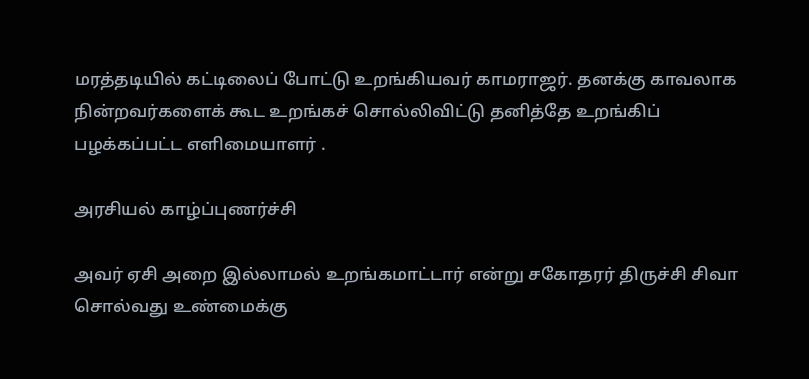மரத்தடியில் கட்டிலைப் போட்டு உறங்கியவர் காமராஜர். தனக்கு காவலாக நின்றவர்களைக் கூட உறங்கச் சொல்லிவிட்டு தனித்தே உறங்கிப் பழக்கப்பட்ட எளிமையாளர் .

அரசியல் காழ்ப்புணர்ச்சி

அவர் ஏசி அறை இல்லாமல் உறங்கமாட்டார் என்று சகோதரர் திருச்சி சிவா சொல்வது உண்மைக்கு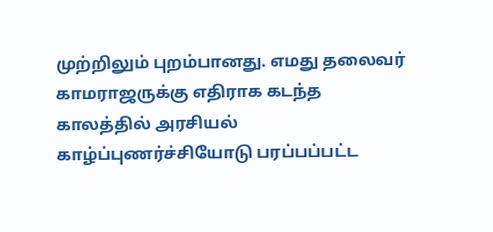முற்றிலும் புறம்பானது. எமது தலைவர் காமராஜருக்கு எதிராக கடந்த காலத்தில் அரசியல் காழ்ப்புணர்ச்சியோடு பரப்பப்பட்ட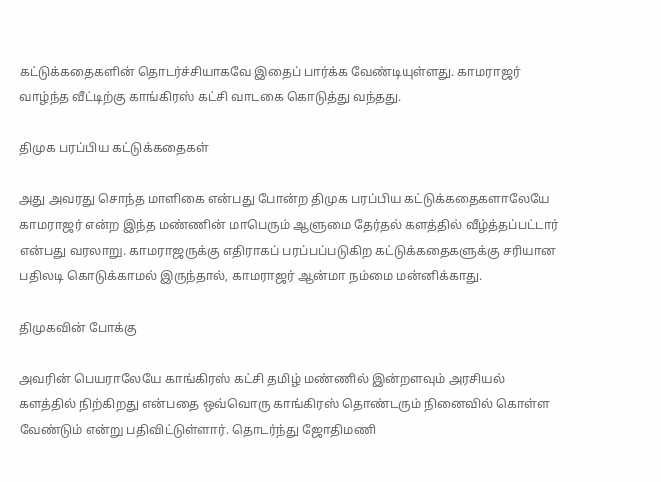கட்டுக்கதைகளின் தொடர்ச்சியாகவே இதைப் பார்க்க வேண்டியுள்ளது. காமராஜர் வாழ்ந்த வீட்டிற்கு காங்கிரஸ் கட்சி வாடகை கொடுத்து வந்தது.

திமுக பரப்பிய கட்டுக்கதைகள்

அது அவரது சொந்த மாளிகை என்பது போன்ற திமுக பரப்பிய கட்டுக்கதைகளாலேயே காமராஜர் என்ற இந்த மண்ணின் மாபெரும் ஆளுமை தேர்தல் களத்தில் வீழ்த்தப்பட்டார் என்பது வரலாறு. காமராஜருக்கு எதிராகப் பரப்பப்படுகிற கட்டுக்கதைகளுக்கு சரியான பதிலடி கொடுக்காமல் இருந்தால், காமராஜர் ஆன்மா நம்மை மன்னிக்காது.

திமுகவின் போக்கு

அவரின் பெயராலேயே காங்கிரஸ் கட்சி தமிழ் மண்ணில் இன்றளவும் அரசியல் களத்தில் நிற்கிறது என்பதை ஒவ்வொரு காங்கிரஸ் தொண்டரும் நினைவில் கொள்ள வேண்டும் என்று பதிவிட்டுள்ளார். தொடர்ந்து ஜோதிமணி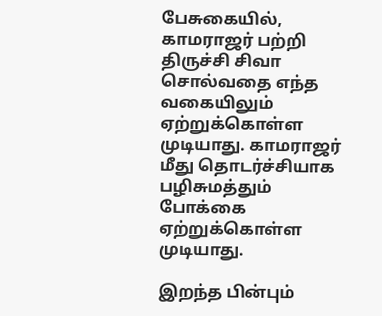பேசுகையில், காமராஜர் பற்றி திருச்சி சிவா சொல்வதை எந்த வகையிலும் ஏற்றுக்கொள்ள முடியாது. காமராஜர் மீது தொடர்ச்சியாக பழிசுமத்தும் போக்கை ஏற்றுக்கொள்ள முடியாது.

இறந்த பின்பும்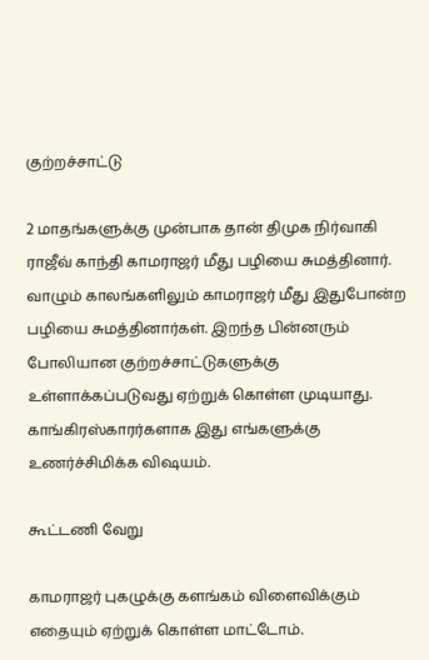குற்றச்சாட்டு

2 மாதங்களுக்கு முன்பாக தான் திமுக நிர்வாகி ராஜீவ் காந்தி காமராஜர் மீது பழியை சுமத்தினார். வாழும் காலங்களிலும் காமராஜர் மீது இதுபோன்ற பழியை சுமத்தினார்கள். இறந்த பின்னரும் போலியான குற்றச்சாட்டுகளுக்கு உள்ளாக்கப்படுவது ஏற்றுக் கொள்ள முடியாது. காங்கிரஸ்காரர்களாக இது எங்களுக்கு உணர்ச்சிமிக்க விஷயம்.

கூட்டணி வேறு

காமராஜர் புகழுக்கு களங்கம் விளைவிக்கும் எதையும் ஏற்றுக் கொள்ள மாட்டோம்.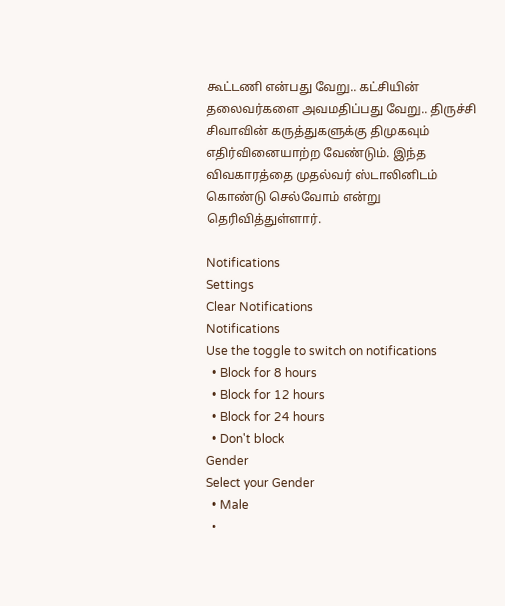கூட்டணி என்பது வேறு.. கட்சியின் தலைவர்களை அவமதிப்பது வேறு.. திருச்சி சிவாவின் கருத்துகளுக்கு திமுகவும் எதிர்வினையாற்ற வேண்டும். இந்த விவகாரத்தை முதல்வர் ஸ்டாலினிடம் கொண்டு செல்வோம் என்று தெரிவித்துள்ளார்.

Notifications
Settings
Clear Notifications
Notifications
Use the toggle to switch on notifications
  • Block for 8 hours
  • Block for 12 hours
  • Block for 24 hours
  • Don't block
Gender
Select your Gender
  • Male
  •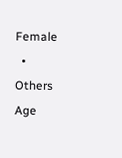Female
  • Others
Age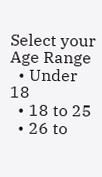Select your Age Range
  • Under 18
  • 18 to 25
  • 26 to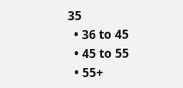35
  • 36 to 45
  • 45 to 55
  • 55+